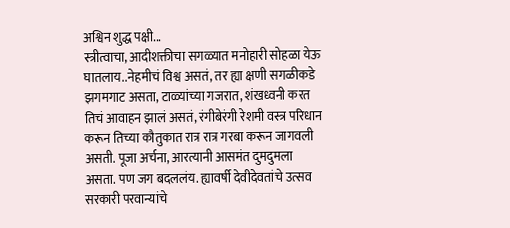अश्विन शुद्ध पक्षी...
स्त्रीत्वाचा, आदीशक्तीचा सगळ्यात मनोहारी सोहळा येऊ घातलाय..नेहमीचं विश्व असतं, तर ह्या क्षणी सगळीकडे झगमगाट असता, टाळ्यांच्या गजरात, शंखध्वनी करत तिचं आवाहन झालं असतं, रंगीबेरंगी रेशमी वस्त्र परिधान करून तिच्या कौतुकात रात्र रात्र गरबा करून जागवली असती. पूजा अर्चना, आरत्यानी आसमंत दुमदुमला असता. पण जग बदललंय. ह्यावर्षी देवीदेवतांचे उत्सव सरकारी परवान्यांचे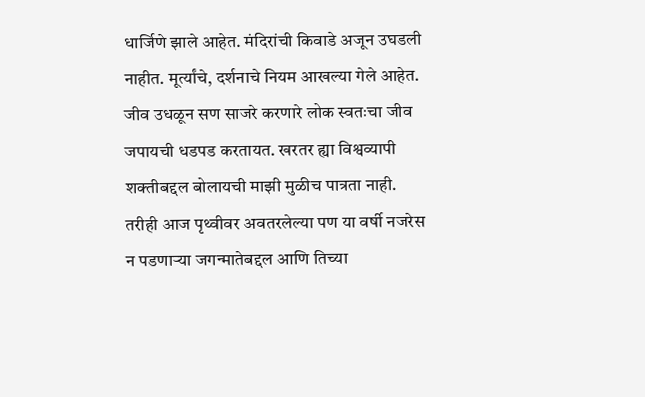धार्जिणे झाले आहेत. मंदिरांची किवाडे अजून उघडली नाहीत. मूर्त्यांचे, दर्शनाचे नियम आखल्या गेले आहेत. जीव उधळून सण साजरे करणारे लोक स्वतःचा जीव जपायची धडपड करतायत. खरतर ह्या विश्वव्यापी शक्तीबद्दल बोलायची माझी मुळीच पात्रता नाही. तरीही आज पृथ्वीवर अवतरलेल्या पण या वर्षी नजरेस न पडणाऱ्या जगन्मातेबद्दल आणि तिच्या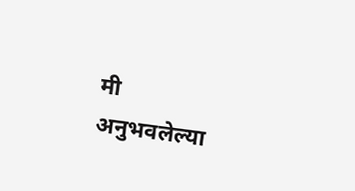मी अनुभवलेल्या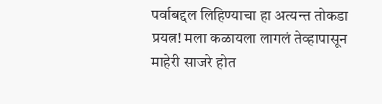पर्वाबद्दल लिहिण्याचा हा अत्यन्त तोकडा प्रयत्न! मला कळायला लागलं तेव्हापासून माहेरी साजरे होत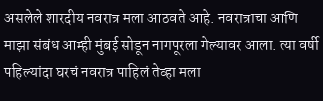असलेले शारदीय नवरात्र मला आठवते आहे. नवरात्राचा आणि माझा संबंध आम्ही मुंबई सोडून नागपूरला गेल्यावर आला. त्या वर्षी पहिल्यांदा घरचं नवरात्र पाहिलं तेव्हा मला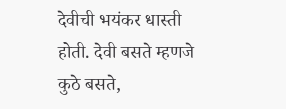देवीची भयंकर धास्ती होती. देवी बसते म्हणजे कुठे बसते,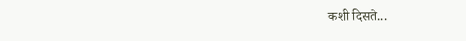कशी दिसते...